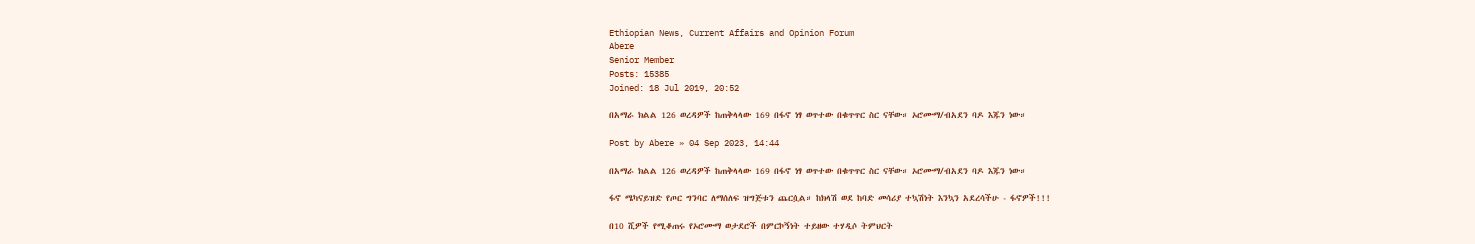Ethiopian News, Current Affairs and Opinion Forum
Abere
Senior Member
Posts: 15385
Joined: 18 Jul 2019, 20:52

በአማራ ክልል 126 ወረዳዎች ከጠቅላላው 169 በፋኖ ነፃ ወጥተው በቁጥጥር ስር ናቸው። ኦሮሙማ/ብአደን ባዶ እጁን ነው።

Post by Abere » 04 Sep 2023, 14:44

በአማራ ክልል 126 ወረዳዎች ከጠቅላላው 169 በፋኖ ነፃ ወጥተው በቁጥጥር ስር ናቸው። ኦሮሙማ/ብአደን ባዶ እጁን ነው።

ፋኖ ሜካናይዝድ የጦር ግንባር ለማሰለፍ ዝግጅቱን ጨርሷል። ከክላሽ ወደ ከባድ መሳሪያ ተኳሽነት እንኳን አደረሳችሁ - ፋኖዎች!!!

በ10 ሺዎች የሚቆጠሩ የኦሮሙማ ወታደሮች በምርኮኝነት ተይዘው ተሃዲሶ ትምህርት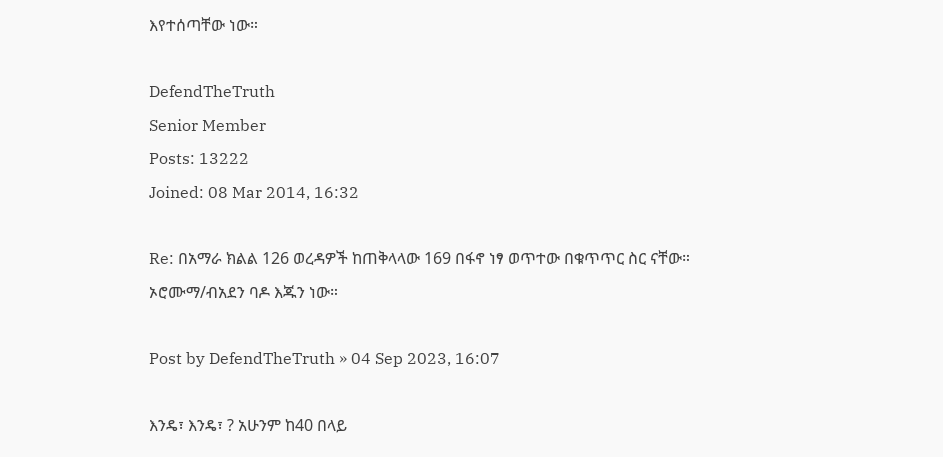እየተሰጣቸው ነው።

DefendTheTruth
Senior Member
Posts: 13222
Joined: 08 Mar 2014, 16:32

Re: በአማራ ክልል 126 ወረዳዎች ከጠቅላላው 169 በፋኖ ነፃ ወጥተው በቁጥጥር ስር ናቸው። ኦሮሙማ/ብአደን ባዶ እጁን ነው።

Post by DefendTheTruth » 04 Sep 2023, 16:07

እንዴ፣ እንዴ፣ ? አሁንም ከ40 በላይ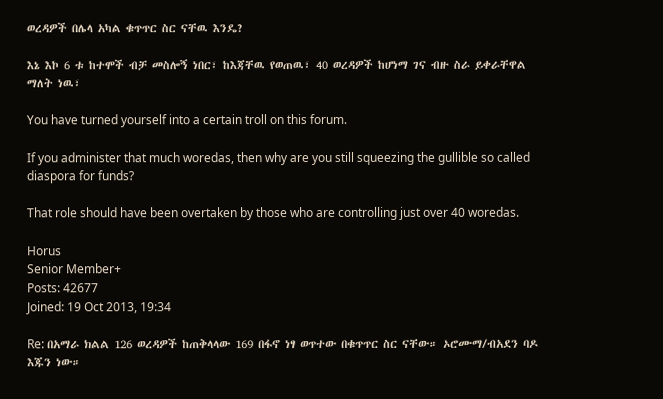ወረዳዎች በሌላ አካል ቁጥጥር ስር ናቸዉ እንዴ?

እኔ እኮ 6 ቱ ከተሞች ብቻ መስሎኝ ነበር፣ ከእጃቸዉ የወጠዉ፣ 40 ወረዳዎች ከሆነማ ገና ብዙ ስራ ይቀራቸዋል ማለት ነዉ፣

You have turned yourself into a certain troll on this forum.

If you administer that much woredas, then why are you still squeezing the gullible so called diaspora for funds?

That role should have been overtaken by those who are controlling just over 40 woredas.

Horus
Senior Member+
Posts: 42677
Joined: 19 Oct 2013, 19:34

Re: በአማራ ክልል 126 ወረዳዎች ከጠቅላላው 169 በፋኖ ነፃ ወጥተው በቁጥጥር ስር ናቸው። ኦሮሙማ/ብአደን ባዶ እጁን ነው።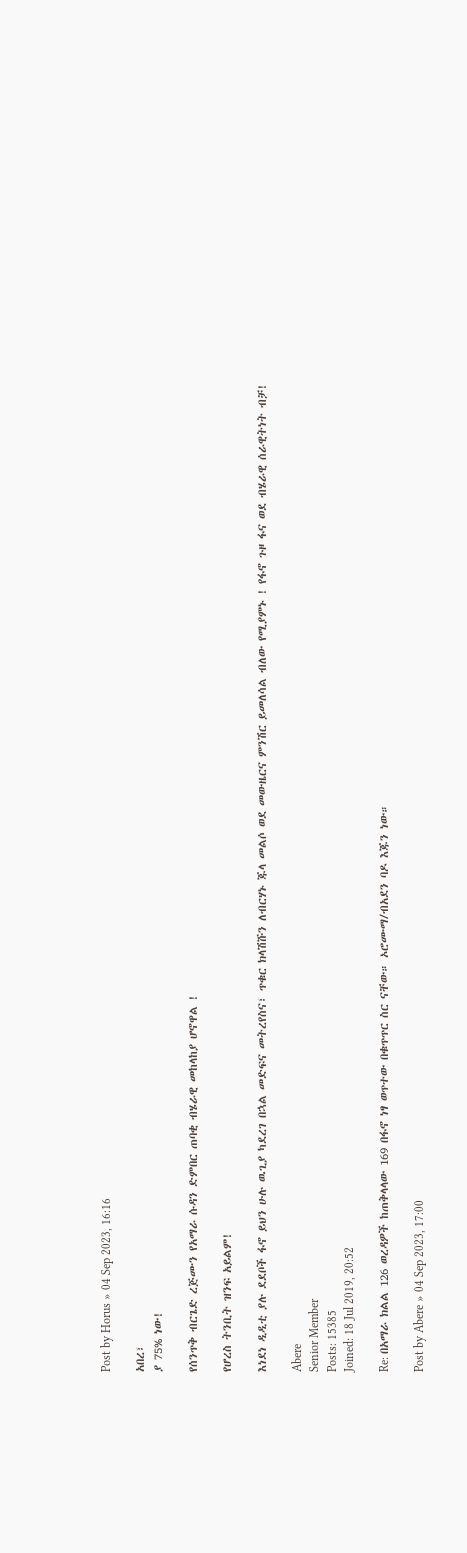Post by Horus » 04 Sep 2023, 16:16

አበረ፣
ያ 75% ነው!

የሰንጥቅ ብርጌድ ረጅሙን የአማራ ሱዳን ድምበር ጠባቂ ብሄራዊ መከላከያ ሆኖዋል !

የሆረስ ትንቢት ዝንፍ አይልም!

እነደነ ዲዲቲ ያሉ ደደቦች ፋኖ ይህን ሁሉ ዉጊያ ካደረገ በኋል መድፍና መትረየስና፣ ጥቁር ክላሽሹን ለብርሃኑ ጁላ መልሶ ወደ መውዜርና ምንሽር ይመለሳል ብለው የሚያምኑ ! የፋኖ ጉዞ ፋና ወደ ብሄራዊ ሰራዊትነት ብቻ!

Abere
Senior Member
Posts: 15385
Joined: 18 Jul 2019, 20:52

Re: በአማራ ክልል 126 ወረዳዎች ከጠቅላላው 169 በፋኖ ነፃ ወጥተው በቁጥጥር ስር ናቸው። ኦሮሙማ/ብአደን ባዶ እጁን ነው።

Post by Abere » 04 Sep 2023, 17:00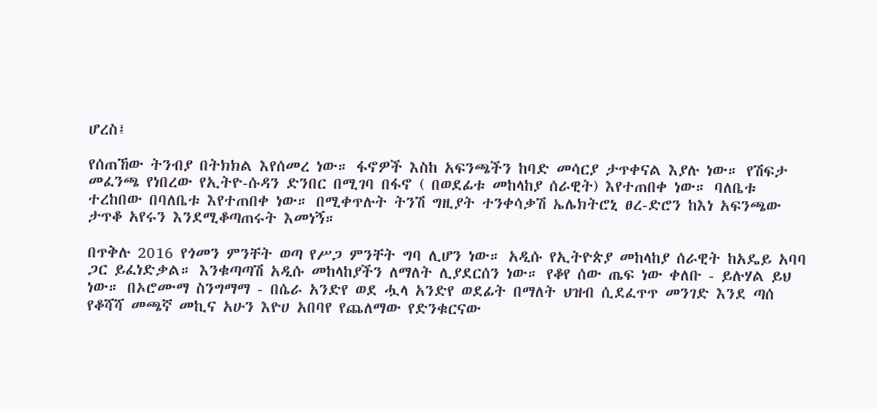ሆረስ፤

የሰጠኸው ትንብያ በትክክል እየሰመረ ነው። ፋኖዎች እስከ አፍንጫችን ከባድ መሳርያ ታጥቀናል እያሉ ነው። የሽፍታ መፈንጫ የነበረው የኢትዮ-ሱዳን ድንበር በሚገባ በፋኖ ( በወደፊቱ መከላከያ ሰራዊት) እየተጠበቀ ነው። ባለቤቱ ተረከበው በባለቤቱ እየተጠበቀ ነው። በሚቀጥሉት ትንሽ ግዚያት ተንቀሳቃሽ ኤሌክትሮኒ ፀረ-ድሮን ከእነ አፍንጫው ታጥቆ አየሩን እንደሚቆጣጠሩት እመነኝ።

በጥቅሉ 2016 የጎመን ምንቸት ወጣ የሥጋ ምንቸት ግባ ሊሆን ነው። አዲሱ የኢትዮጵያ መከላከያ ሰራዊት ከአዴይ አባባ ጋር ይፈነድቃል። እንቁጣጣሽ አዲሱ መከላከያችን ለማለት ሊያደርሰን ነው። የቆየ ሰው ጤፍ ነው ቀለቡ - ይሉሃል ይህ ነው። በኦሮሙማ ስንግማማ - በሴራ አንድየ ወደ ሗላ አንድየ ወደፊት በማለት ህዝብ ሲደፈጥጥ መንገድ እንደ ጣሰ የቆሻሻ መጫኛ መኪና አሁን እዮሀ አበባየ የጨለማው የድንቁርናው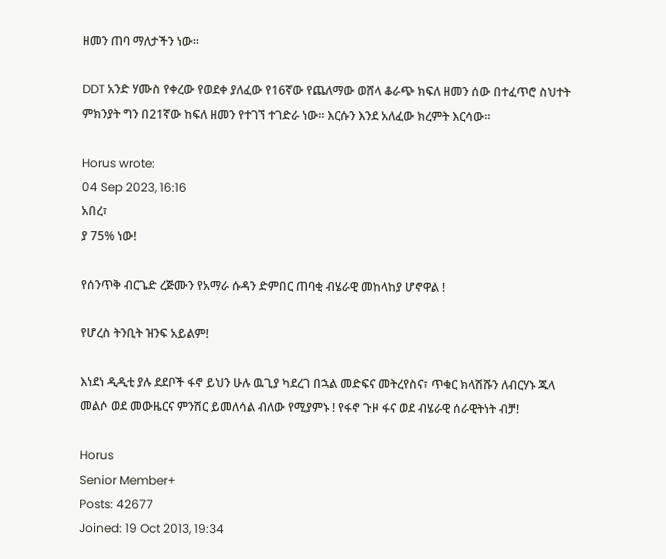ዘመን ጠባ ማለታችን ነው።

DDT አንድ ሃሙስ የቀረው የወደቀ ያለፈው የ16ኛው የጨለማው ወሸላ ቆራጭ ክፍለ ዘመን ሰው በተፈጥሮ ስህተት ምክንያት ግን በ21ኛው ከፍለ ዘመን የተገኘ ተገድራ ነው። እርሱን እንደ አለፈው ክረምት እርሳው።

Horus wrote:
04 Sep 2023, 16:16
አበረ፣
ያ 75% ነው!

የሰንጥቅ ብርጌድ ረጅሙን የአማራ ሱዳን ድምበር ጠባቂ ብሄራዊ መከላከያ ሆኖዋል !

የሆረስ ትንቢት ዝንፍ አይልም!

እነደነ ዲዲቲ ያሉ ደደቦች ፋኖ ይህን ሁሉ ዉጊያ ካደረገ በኋል መድፍና መትረየስና፣ ጥቁር ክላሽሹን ለብርሃኑ ጁላ መልሶ ወደ መውዜርና ምንሽር ይመለሳል ብለው የሚያምኑ ! የፋኖ ጉዞ ፋና ወደ ብሄራዊ ሰራዊትነት ብቻ!

Horus
Senior Member+
Posts: 42677
Joined: 19 Oct 2013, 19:34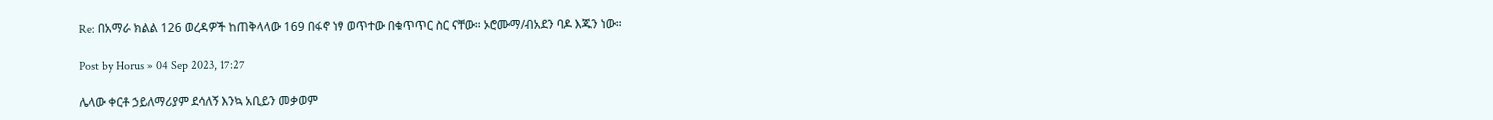Re: በአማራ ክልል 126 ወረዳዎች ከጠቅላላው 169 በፋኖ ነፃ ወጥተው በቁጥጥር ስር ናቸው። ኦሮሙማ/ብአደን ባዶ እጁን ነው።

Post by Horus » 04 Sep 2023, 17:27

ሌላው ቀርቶ ኃይለማሪያም ደሳለኝ እንኳ አቢይን መቃወም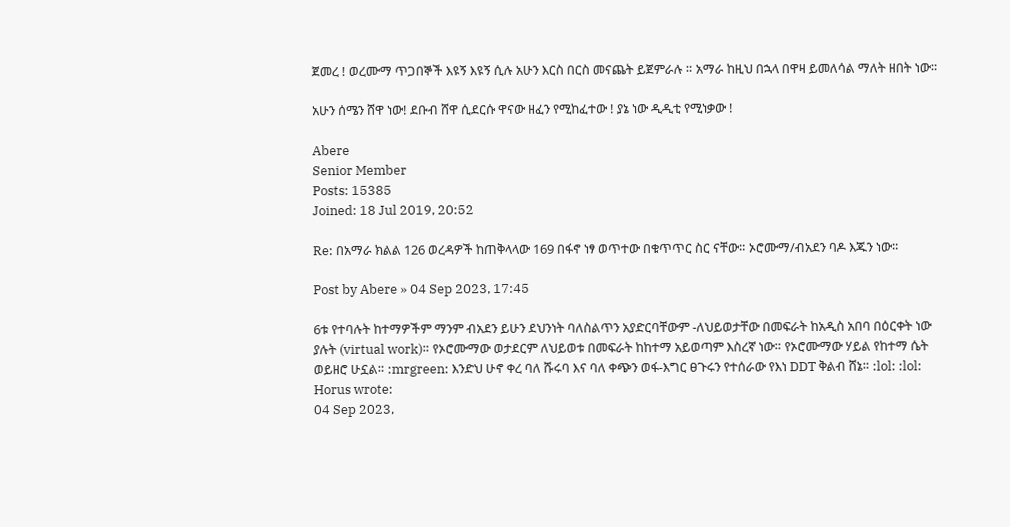ጀመረ ! ወረሙማ ጥጋበኞች እዩኝ እዩኝ ሲሉ አሁን እርስ በርስ መናጨት ይጀምራሉ ። አማራ ከዚህ በኋላ በዋዛ ይመለሳል ማለት ዘበት ነው።

አሁን ሰሜን ሸዋ ነው! ደቡብ ሸዋ ሲደርሱ ዋናው ዘፈን የሚከፈተው ! ያኔ ነው ዲዲቲ የሚነቃው !

Abere
Senior Member
Posts: 15385
Joined: 18 Jul 2019, 20:52

Re: በአማራ ክልል 126 ወረዳዎች ከጠቅላላው 169 በፋኖ ነፃ ወጥተው በቁጥጥር ስር ናቸው። ኦሮሙማ/ብአደን ባዶ እጁን ነው።

Post by Abere » 04 Sep 2023, 17:45

6ቱ የተባሉት ከተማዎችም ማንም ብአደን ይሁን ደህንነት ባለስልጥን አያድርባቸውም -ለህይወታቸው በመፍራት ከአዲስ አበባ በዕርቀት ነው ያሉት (virtual work)። የኦሮሙማው ወታደርም ለህይወቱ በመፍራት ከከተማ አይወጣም እስረኛ ነው። የኦሮሙማው ሃይል የከተማ ሴት ወይዘሮ ሁኗል። :mrgreen: እንድህ ሁኖ ቀረ ባለ ሹሩባ እና ባለ ቀጭን ወፋ-እግር ፀጉሩን የተሰራው የእነ DDT ቅልብ ሸኔ። :lol: :lol:
Horus wrote:
04 Sep 2023,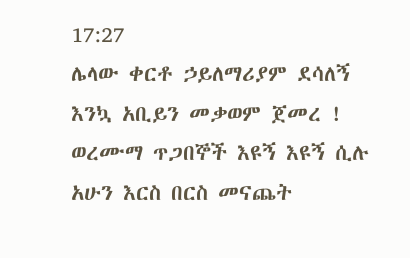17:27
ሌላው ቀርቶ ኃይለማሪያም ደሳለኝ እንኳ አቢይን መቃወም ጀመረ ! ወረሙማ ጥጋበኞች እዩኝ እዩኝ ሲሉ አሁን እርስ በርስ መናጨት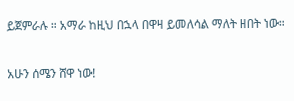ይጀምራሉ ። አማራ ከዚህ በኋላ በዋዛ ይመለሳል ማለት ዘበት ነው።

አሁን ሰሜን ሸዋ ነው!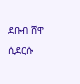ደቡብ ሸዋ ሲደርሱ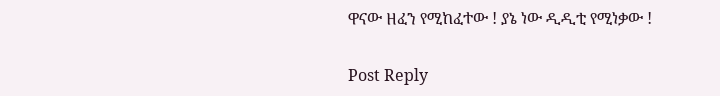ዋናው ዘፈን የሚከፈተው ! ያኔ ነው ዲዲቲ የሚነቃው !

Post Reply